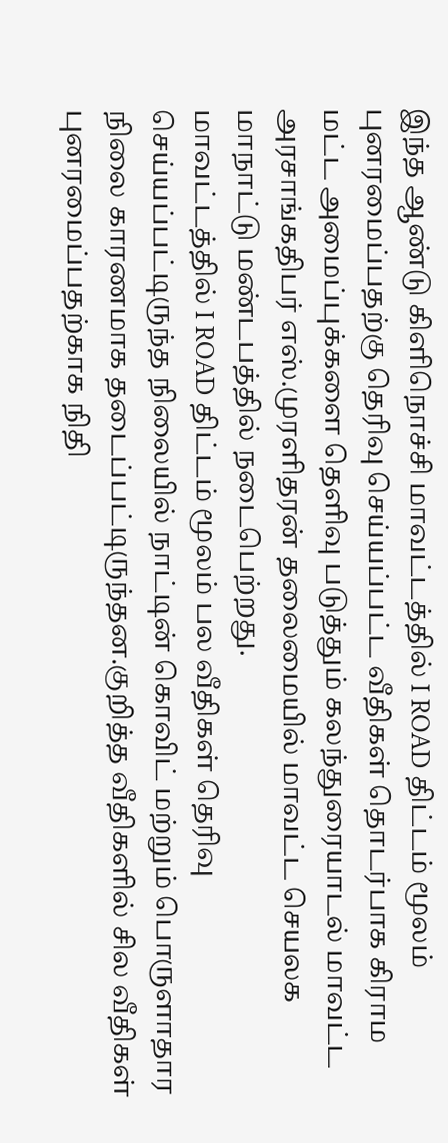இந்த ஆண்டு கிளிநொச்சி மாவட்டத்தில் I ROAD திட்டம் மூலம் புனரமைப்பதற்கு தெரிவு செய்யப்பட்ட வீதிகள் தொடர்பாக கிராம மட்ட அமைப்புக்களை தெளிவு படுத்தும் கலந்துரையாடல் மாவட்ட அரசாங்கதிபர் எஸ்.முரளிதரன் தலைமையில் மாவட்ட செயலக மாநாட்டு மண்டபத்தில் நடைபெற்றது.
மாவட்டத்தில் I ROAD திட்டம் மூலம் பல வீதிகள் தெரிவு செய்யப்பட்டிருந்த நிலையில் நாட்டின் கொவிட் மற்றும் பொருளாதார நிலை காரணமாக தடைப்பட்டிருந்தன.குறித்த வீதிகளில் சில வீதிகள் புனரமைப்பதற்காக நிதி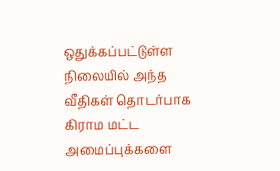ஒதுக்கப்பட்டுள்ள நிலையில் அந்த வீதிகள் தொடர்பாக கிராம மட்ட அமைப்புக்களை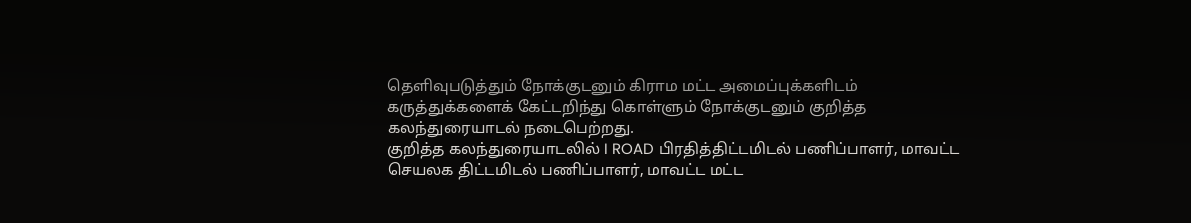தெளிவுபடுத்தும் நோக்குடனும் கிராம மட்ட அமைப்புக்களிடம் கருத்துக்களைக் கேட்டறிந்து கொள்ளும் நோக்குடனும் குறித்த கலந்துரையாடல் நடைபெற்றது.
குறித்த கலந்துரையாடலில் I ROAD பிரதித்திட்டமிடல் பணிப்பாளர், மாவட்ட செயலக திட்டமிடல் பணிப்பாளர், மாவட்ட மட்ட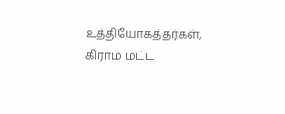உத்தியோகத்தர்கள், கிராம மட்ட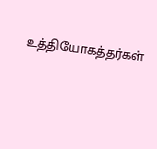உத்தியோகத்தர்கள்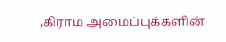,கிராம அமைப்புக்களின்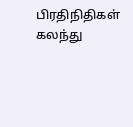பிரதிநிதிகள் கலந்து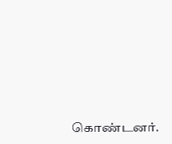கொண்டனர்.